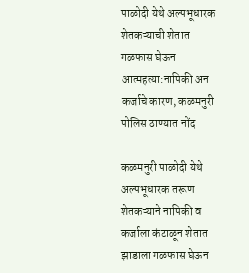पाळोदी येथे अल्पभूधारक शेतकऱ्याची शेतात गळफास घेऊन आत्महत्या:नापिकी अन कर्जाचे कारण, कळमनुरी पोलिस ठाण्यात नोंद

कळमनुरी पाळोदी येथे अल्पभूधारक तरूण शेतकऱ्याने नापिकी व कर्जाला कंटाळून शेतात झाडाला गळफास घेऊन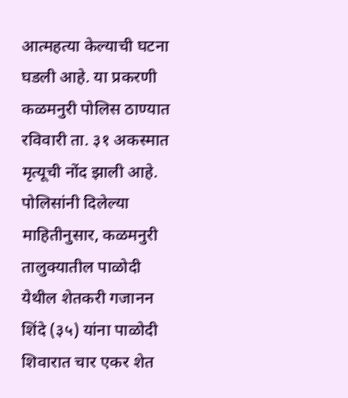आत्महत्या केल्याची घटना घडली आहे. या प्रकरणी कळमनुरी पोलिस ठाण्यात रविवारी ता. ३१ अकस्मात मृत्यूची नोंद झाली आहे. पोलिसांनी दिलेल्या माहितीनुसार, कळमनुरी तालुक्यातील पाळोदी येथील शेतकरी गजानन शिंदे (३५) यांना पाळोदी शिवारात चार एकर शेत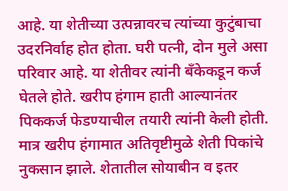आहे. या शेतीच्या उत्पन्नावरच त्यांच्या कुटुंबाचा उदरनिर्वाह होत होता. घरी पत्नी, दोन मुले असा परिवार आहे. या शेतीवर त्यांनी बँकेकडून कर्ज घेतले होते. खरीप हंगाम हाती आल्यानंतर पिककर्ज फेडण्याचील तयारी त्यांनी केली होती. मात्र खरीप हंगामात अतिवृष्टीमुळे शेती पिकांचे नुकसान झाले. शेतातील सोयाबीन व इतर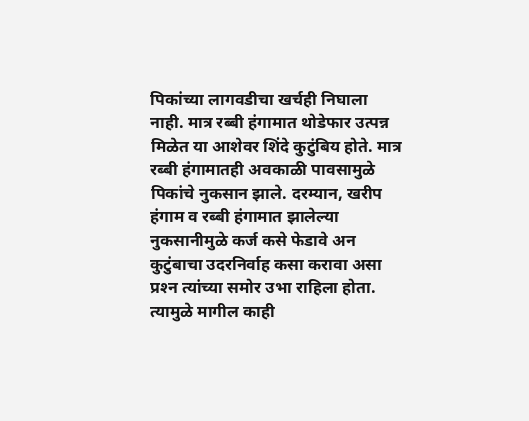पिकांच्या लागवडीचा खर्चही निघाला नाही. मात्र रब्बी हंगामात थोडेफार उत्पन्न मिळेत या आशेवर शिंदे कुटुंबिय होते. मात्र रब्बी हंगामातही अवकाळी पावसामुळे पिकांचे नुकसान झाले. दरम्यान, खरीप हंगाम व रब्बी हंगामात झालेल्या नुकसानीमुळे कर्ज कसे फेडावे अन कुटुंबाचा उदरनिर्वाह कसा करावा असा प्रश्‍न त्यांच्या समोर उभा राहिला होता. त्यामुळे मागील काही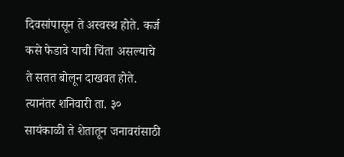दिवसांपासून ते अस्वस्थ होते. कर्ज कसे फेडावे याची चिंता असल्याचे ते सतत बोलून दाखवत होते. त्यानंतर शनिवारी ता. ३० सायंकाळी ते शेतातून जनावरांसाठी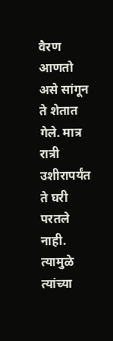वैरण आणतो असे सांगून ते शेतात गेले. मात्र रात्री उशीरापर्यंत ते घरी परतले नाही. त्यामुळे त्यांच्या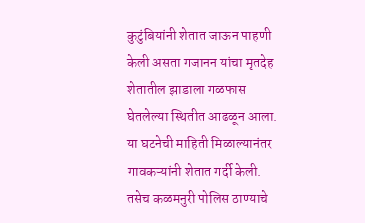कुटुंबियांनी शेतात जाऊन पाहणी केली असता गजानन यांचा मृतदेह शेतातील झाडाला गळफास घेतलेल्या स्थितीत आढळून आला. या घटनेची माहिती मिळाल्यानंतर गावकऱ्यांनी शेतात गर्दी केली. तसेच कळमनुरी पोलिस ठाण्याचे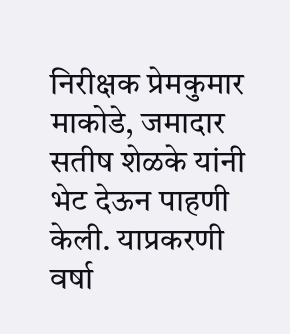निरीक्षक प्रेमकुमार माकोडे, जमादार सतीष शेळके यांनी भेट देऊन पाहणी केली. याप्रकरणी वर्षा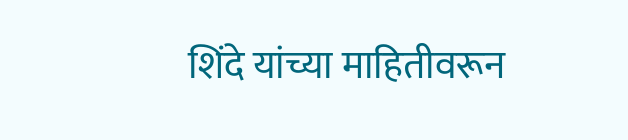शिंदे यांच्या माहितीवरून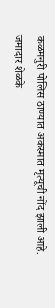कळमनुरी पोलिस ठाण्यात अकस्मात मृत्यूची नोंद झाली आहे. जमादार शेळके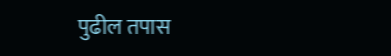पुढील तपास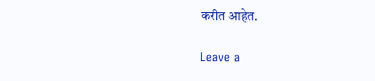करीत आहेत.

Leave a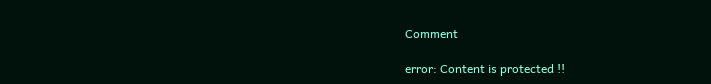Comment

error: Content is protected !!